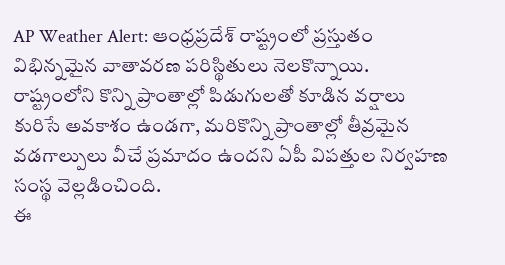AP Weather Alert: ఆంధ్రప్రదేశ్ రాష్ట్రంలో ప్రస్తుతం విభిన్నమైన వాతావరణ పరిస్థితులు నెలకొన్నాయి. రాష్ట్రంలోని కొన్ని ప్రాంతాల్లో పిడుగులతో కూడిన వర్షాలు కురిసే అవకాశం ఉండగా, మరికొన్ని ప్రాంతాల్లో తీవ్రమైన వడగాల్పులు వీచే ప్రమాదం ఉందని ఏపీ విపత్తుల నిర్వహణ సంస్థ వెల్లడించింది.
ఈ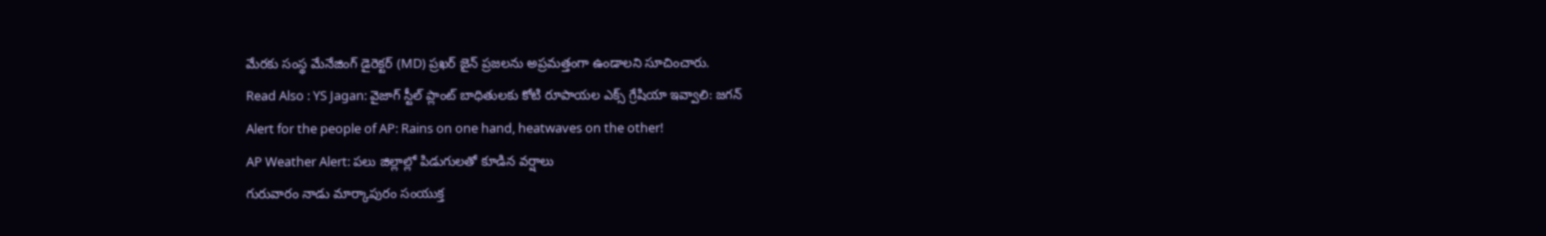మేరకు సంస్థ మేనేజింగ్ డైరెక్టర్ (MD) ప్రఖర్ జైన్ ప్రజలను అప్రమత్తంగా ఉండాలని సూచించారు.
Read Also : YS Jagan: వైజాగ్ స్టీల్ ప్లాంట్ బాధితులకు కోటి రూపాయల ఎక్స్ గ్రేషియా ఇవ్వాలి: జగన్
Alert for the people of AP: Rains on one hand, heatwaves on the other!
AP Weather Alert: పలు జిల్లాల్లో పిడుగులతో కూడిన వర్షాలు
గురువారం నాడు మార్కాపురం సంయుక్త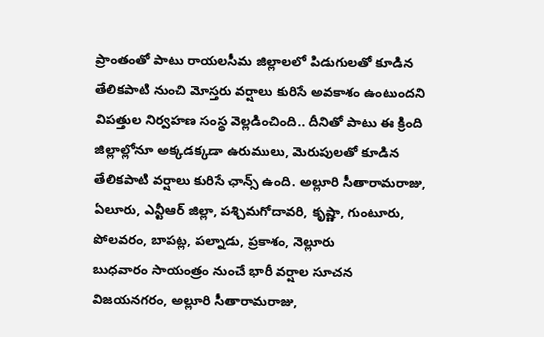ప్రాంతంతో పాటు రాయలసీమ జిల్లాలలో పిడుగులతో కూడిన తేలికపాటి నుంచి మోస్తరు వర్షాలు కురిసే అవకాశం ఉంటుందని విపత్తుల నిర్వహణ సంస్థ వెల్లడించింది.. దీనితో పాటు ఈ క్రింది జిల్లాల్లోనూ అక్కడక్కడా ఉరుములు, మెరుపులతో కూడిన తేలికపాటి వర్షాలు కురిసే ఛాన్స్ ఉంది. అల్లూరి సీతారామరాజు, ఏలూరు, ఎన్టీఆర్ జిల్లా, పశ్చిమగోదావరి, కృష్ణా, గుంటూరు, పోలవరం, బాపట్ల, పల్నాడు, ప్రకాశం, నెల్లూరు
బుధవారం సాయంత్రం నుంచే భారీ వర్షాల సూచన
విజయనగరం, అల్లూరి సీతారామరాజు,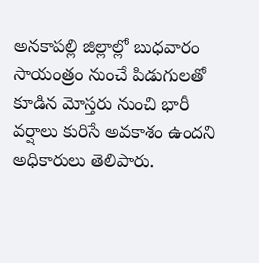అనకాపల్లి జిల్లాల్లో బుధవారం సాయంత్రం నుంచే పిడుగులతో కూడిన మోస్తరు నుంచి భారీ వర్షాలు కురిసే అవకాశం ఉందని అధికారులు తెలిపారు.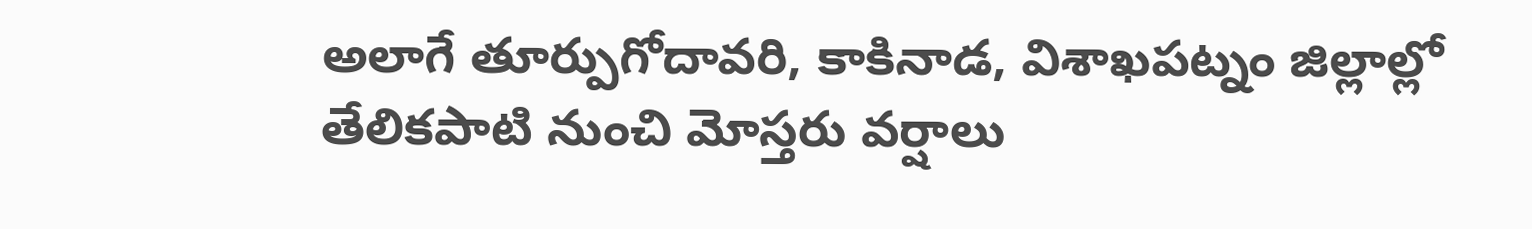అలాగే తూర్పుగోదావరి, కాకినాడ, విశాఖపట్నం జిల్లాల్లో తేలికపాటి నుంచి మోస్తరు వర్షాలు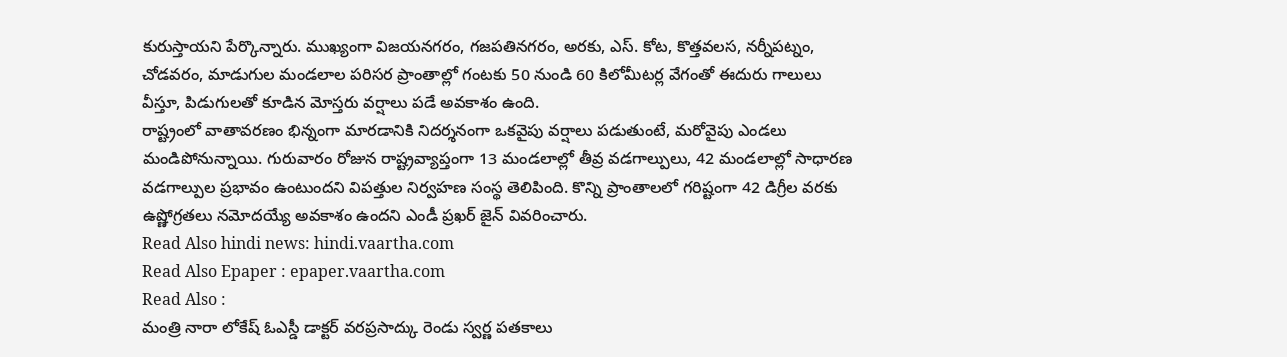కురుస్తాయని పేర్కొన్నారు. ముఖ్యంగా విజయనగరం, గజపతినగరం, అరకు, ఎస్. కోట, కొత్తవలస, నర్నీపట్నం, చోడవరం, మాడుగుల మండలాల పరిసర ప్రాంతాల్లో గంటకు 50 నుండి 60 కిలోమీటర్ల వేగంతో ఈదురు గాలులు వీస్తూ, పిడుగులతో కూడిన మోస్తరు వర్షాలు పడే అవకాశం ఉంది.
రాష్ట్రంలో వాతావరణం భిన్నంగా మారడానికి నిదర్శనంగా ఒకవైపు వర్షాలు పడుతుంటే, మరోవైపు ఎండలు మండిపోనున్నాయి. గురువారం రోజున రాష్ట్రవ్యాప్తంగా 13 మండలాల్లో తీవ్ర వడగాల్పులు, 42 మండలాల్లో సాధారణ వడగాల్పుల ప్రభావం ఉంటుందని విపత్తుల నిర్వహణ సంస్థ తెలిపింది. కొన్ని ప్రాంతాలలో గరిష్టంగా 42 డిగ్రీల వరకు ఉష్ణోగ్రతలు నమోదయ్యే అవకాశం ఉందని ఎండీ ప్రఖర్ జైన్ వివరించారు.
Read Also hindi news: hindi.vaartha.com
Read Also Epaper : epaper.vaartha.com
Read Also :
మంత్రి నారా లోకేష్ ఓఎస్డీ డాక్టర్ వరప్రసాద్కు రెండు స్వర్ణ పతకాలు